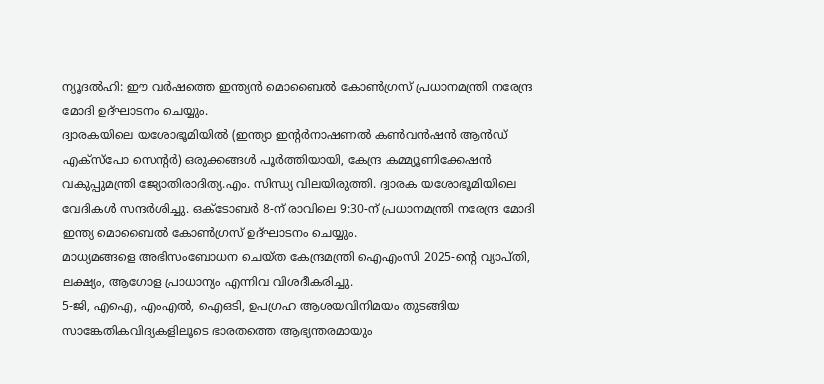ന്യൂദൽഹി: ഈ വർഷത്തെ ഇന്ത്യൻ മൊബൈൽ കോൺഗ്രസ് പ്രധാനമന്ത്രി നരേന്ദ്ര മോദി ഉദ്ഘാടനം ചെയ്യും.
ദ്വാരകയിലെ യശോഭൂമിയിൽ (ഇന്ത്യാ ഇന്റർനാഷണൽ കൺവൻഷൻ ആൻഡ് എക്സ്പോ സെന്റർ) ഒരുക്കങ്ങൾ പൂർത്തിയായി, കേന്ദ്ര കമ്മ്യൂണിക്കേഷൻ വകുപ്പുമന്ത്രി ജ്യോതിരാദിത്യ.എം. സിന്ധ്യ വിലയിരുത്തി. ദ്വാരക യശോഭൂമിയിലെ വേദികൾ സന്ദർശിച്ചു. ഒക്ടോബർ 8-ന് രാവിലെ 9:30-ന് പ്രധാനമന്ത്രി നരേന്ദ്ര മോദി ഇന്ത്യ മൊബൈൽ കോൺഗ്രസ് ഉദ്ഘാടനം ചെയ്യും.
മാധ്യമങ്ങളെ അഭിസംബോധന ചെയ്ത കേന്ദ്രമന്ത്രി ഐഎംസി 2025-ന്റെ വ്യാപ്തി, ലക്ഷ്യം, ആഗോള പ്രാധാന്യം എന്നിവ വിശദീകരിച്ചു.
5-ജി, എഐ, എംഎൽ, ഐഒടി, ഉപഗ്രഹ ആശയവിനിമയം തുടങ്ങിയ സാങ്കേതികവിദ്യകളിലൂടെ ഭാരതത്തെ ആഭ്യന്തരമായും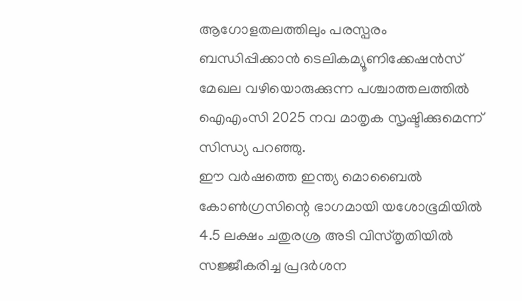ആഗോളതലത്തിലും പരസ്പരം ബന്ധിപ്പിക്കാൻ ടെലികമ്യൂണിക്കേഷൻസ് മേഖല വഴിയൊരുക്കുന്ന പശ്ചാത്തലത്തിൽ ഐഎംസി 2025 നവ മാതൃക സൃഷ്ടിക്കുമെന്ന് സിന്ധ്യ പറഞ്ഞു.
ഈ വർഷത്തെ ഇന്ത്യ മൊബൈൽ കോൺഗ്രസിന്റെ ഭാഗമായി യശോഭൂമിയിൽ 4.5 ലക്ഷം ചതുരശ്ര അടി വിസ്തൃതിയിൽ സജ്ജീകരിച്ച പ്രദർശന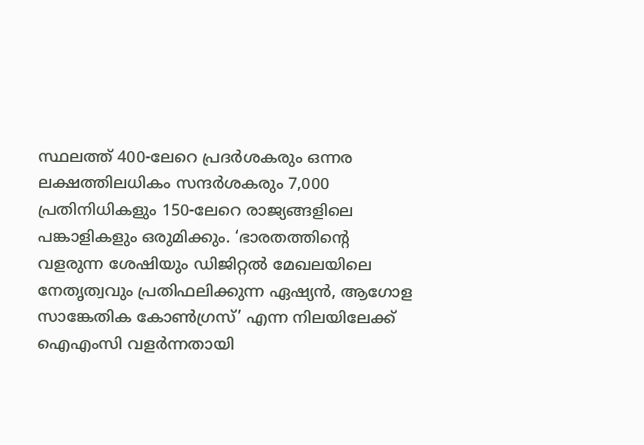സ്ഥലത്ത് 400-ലേറെ പ്രദർശകരും ഒന്നര ലക്ഷത്തിലധികം സന്ദർശകരും 7,000 പ്രതിനിധികളും 150-ലേറെ രാജ്യങ്ങളിലെ പങ്കാളികളും ഒരുമിക്കും. ‘ഭാരതത്തിന്റെ വളരുന്ന ശേഷിയും ഡിജിറ്റൽ മേഖലയിലെ നേതൃത്വവും പ്രതിഫലിക്കുന്ന ഏഷ്യൻ, ആഗോള സാങ്കേതിക കോൺഗ്രസ്’ എന്ന നിലയിലേക്ക് ഐഎംസി വളർന്നതായി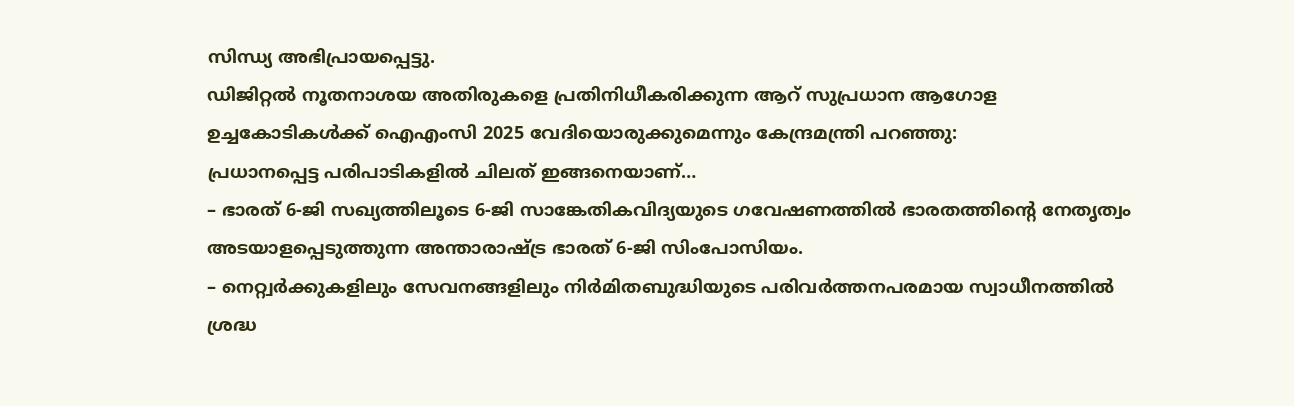സിന്ധ്യ അഭിപ്രായപ്പെട്ടു.
ഡിജിറ്റൽ നൂതനാശയ അതിരുകളെ പ്രതിനിധീകരിക്കുന്ന ആറ് സുപ്രധാന ആഗോള ഉച്ചകോടികൾക്ക് ഐഎംസി 2025 വേദിയൊരുക്കുമെന്നും കേന്ദ്രമന്ത്രി പറഞ്ഞു:
പ്രധാനപ്പെട്ട പരിപാടികളിൽ ചിലത് ഇങ്ങനെയാണ്…
– ഭാരത് 6-ജി സഖ്യത്തിലൂടെ 6-ജി സാങ്കേതികവിദ്യയുടെ ഗവേഷണത്തിൽ ഭാരതത്തിന്റെ നേതൃത്വം അടയാളപ്പെടുത്തുന്ന അന്താരാഷ്ട്ര ഭാരത് 6-ജി സിംപോസിയം.
– നെറ്റ്വർക്കുകളിലും സേവനങ്ങളിലും നിർമിതബുദ്ധിയുടെ പരിവർത്തനപരമായ സ്വാധീനത്തിൽ ശ്രദ്ധ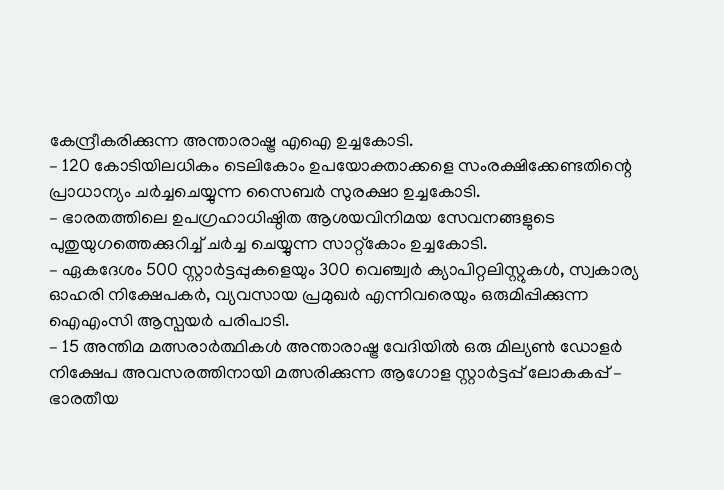കേന്ദ്രീകരിക്കുന്ന അന്താരാഷ്ട്ര എഐ ഉച്ചകോടി.
– 120 കോടിയിലധികം ടെലികോം ഉപയോക്താക്കളെ സംരക്ഷിക്കേണ്ടതിന്റെ പ്രാധാന്യം ചർച്ചചെയ്യുന്ന സൈബർ സുരക്ഷാ ഉച്ചകോടി.
– ഭാരതത്തിലെ ഉപഗ്രഹാധിഷ്ഠിത ആശയവിനിമയ സേവനങ്ങളുടെ പുതുയുഗത്തെക്കുറിച്ച് ചർച്ച ചെയ്യുന്ന സാറ്റ്കോം ഉച്ചകോടി.
– ഏകദേശം 500 സ്റ്റാർട്ടപ്പുകളെയും 300 വെഞ്ച്വർ ക്യാപിറ്റലിസ്റ്റുകൾ, സ്വകാര്യ ഓഹരി നിക്ഷേപകർ, വ്യവസായ പ്രമുഖർ എന്നിവരെയും ഒരുമിപ്പിക്കുന്ന ഐഎംസി ആസ്പയർ പരിപാടി.
– 15 അന്തിമ മത്സരാർത്ഥികൾ അന്താരാഷ്ട്ര വേദിയിൽ ഒരു മില്യൺ ഡോളർ നിക്ഷേപ അവസരത്തിനായി മത്സരിക്കുന്ന ആഗോള സ്റ്റാർട്ടപ്പ് ലോകകപ്പ് – ഭാരതീയ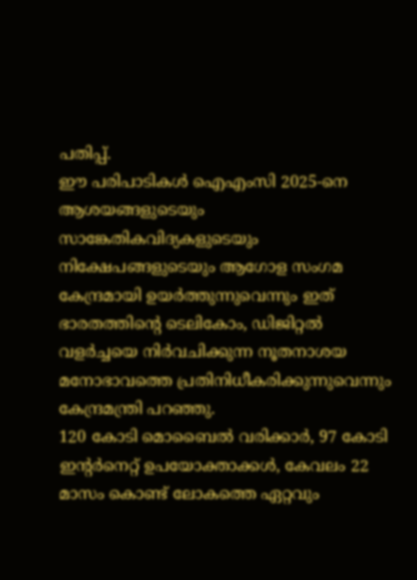പതിപ്പ്.
ഈ പരിപാടികൾ ഐഎംസി 2025-നെ ആശയങ്ങളുടെയും സാങ്കേതികവിദ്യകളുടെയും നിക്ഷേപങ്ങളുടെയും ആഗോള സംഗമ കേന്ദ്രമായി ഉയർത്തുന്നുവെന്നും ഇത് ഭാരതത്തിന്റെ ടെലികോം, ഡിജിറ്റൽ വളർച്ചയെ നിർവചിക്കുന്ന നൂതനാശയ മനോഭാവത്തെ പ്രതിനിധീകരിക്കുന്നുവെന്നും കേന്ദ്രമന്ത്രി പറഞ്ഞു.
120 കോടി മൊബൈൽ വരിക്കാർ, 97 കോടി ഇന്റർനെറ്റ് ഉപയോക്താക്കൾ, കേവലം 22 മാസം കൊണ്ട് ലോകത്തെ ഏറ്റവും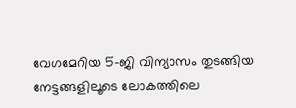വേഗമേറിയ 5-ജി വിന്യാസം തുടങ്ങിയ നേട്ടങ്ങളിലൂടെ ലോകത്തിലെ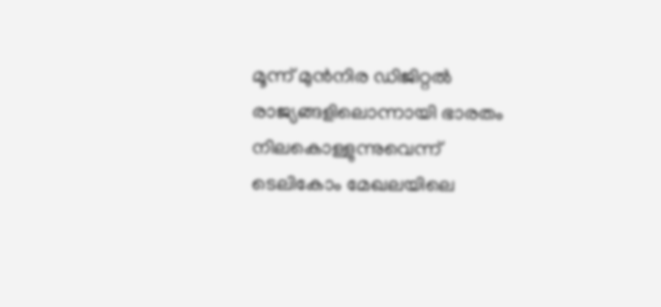മൂന്ന് മുൻനിര ഡിജിറ്റൽ രാജ്യങ്ങളിലൊന്നായി ഭാരതം നിലകൊള്ളുന്നുവെന്ന് ടെലികോം മേഖലയിലെ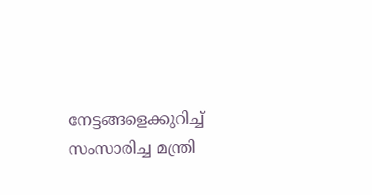നേട്ടങ്ങളെക്കുറിച്ച് സംസാരിച്ച മന്ത്രി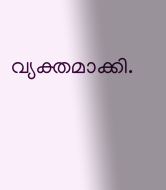വ്യക്തമാക്കി.